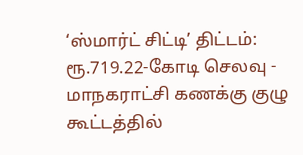‘ஸ்மார்ட் சிட்டி’ திட்டம்: ரூ.719.22-கோடி செலவு - மாநகராட்சி கணக்கு குழு கூட்டத்தில்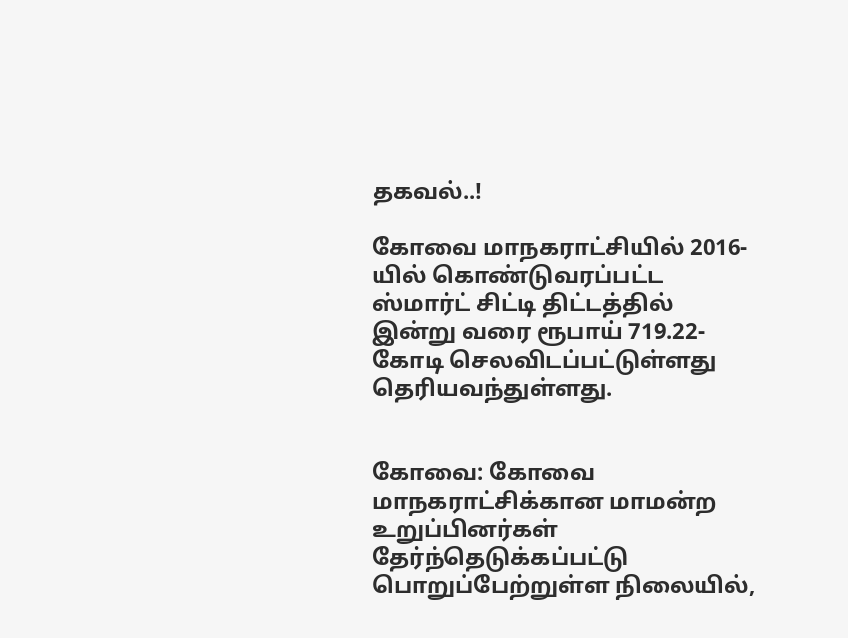தகவல்..!

கோவை மாநகராட்சியில் 2016-யில் கொண்டுவரப்பட்ட ஸ்மார்ட் சிட்டி திட்டத்தில் இன்று வரை ரூபாய் 719.22-கோடி செலவிடப்பட்டுள்ளது தெரியவந்துள்ளது.


கோவை: கோவை மாநகராட்சிக்கான மாமன்ற உறுப்பினர்கள் தேர்ந்தெடுக்கப்பட்டு பொறுப்பேற்றுள்ள நிலையில்,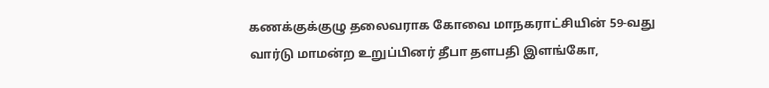கணக்குக்குழு தலைவராக கோவை மாநகராட்சியின் 59-வது வார்டு மாமன்ற உறுப்பினர் தீபா தளபதி இளங்கோ,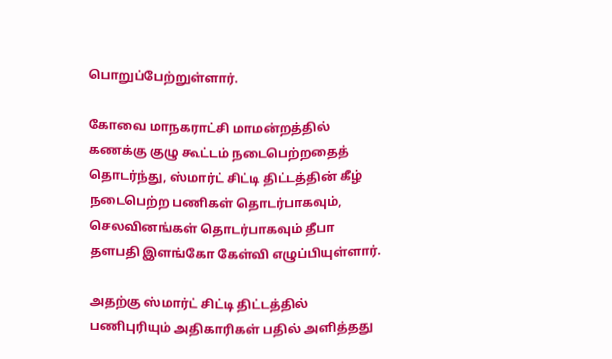பொறுப்பேற்றுள்ளார்.

கோவை மாநகராட்சி மாமன்றத்தில் கணக்கு குழு கூட்டம் நடைபெற்றதைத் தொடர்ந்து, ஸ்மார்ட் சிட்டி திட்டத்தின் கீழ் நடைபெற்ற பணிகள் தொடர்பாகவும், செலவினங்கள் தொடர்பாகவும் தீபா தளபதி இளங்கோ கேள்வி எழுப்பியுள்ளார்.

அதற்கு ஸ்மார்ட் சிட்டி திட்டத்தில் பணிபுரியும் அதிகாரிகள் பதில் அளித்தது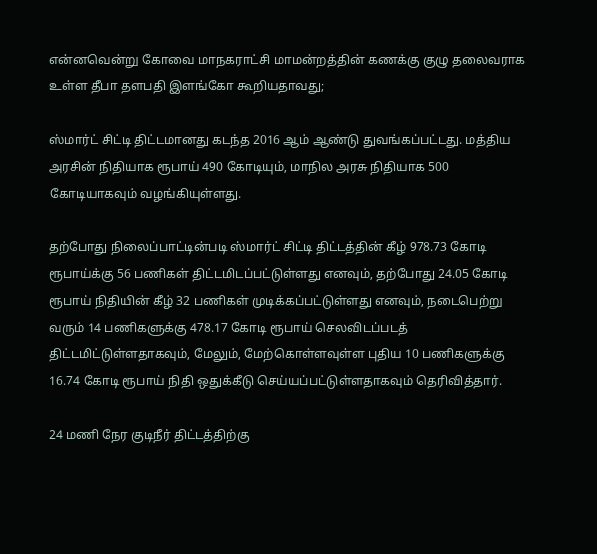என்னவென்று கோவை மாநகராட்சி மாமன்றத்தின் கணக்கு குழு தலைவராக உள்ள தீபா தளபதி இளங்கோ கூறியதாவது;

ஸ்மார்ட் சிட்டி திட்டமானது கடந்த 2016 ஆம் ஆண்டு துவங்கப்பட்டது. மத்திய அரசின் நிதியாக ரூபாய் 490 கோடியும், மாநில அரசு நிதியாக 500 கோடியாகவும் வழங்கியுள்ளது.

தற்போது நிலைப்பாட்டின்படி ஸ்மார்ட் சிட்டி திட்டத்தின் கீழ் 978.73 கோடி ரூபாய்க்கு 56 பணிகள் திட்டமிடப்பட்டுள்ளது எனவும், தற்போது 24.05 கோடி ரூபாய் நிதியின் கீழ் 32 பணிகள் முடிக்கப்பட்டுள்ளது எனவும், நடைபெற்று வரும் 14 பணிகளுக்கு 478.17 கோடி ரூபாய் செலவிடப்படத் திட்டமிட்டுள்ளதாகவும், மேலும், மேற்கொள்ளவுள்ள புதிய 10 பணிகளுக்கு 16.74 கோடி ரூபாய் நிதி ஒதுக்கீடு செய்யப்பட்டுள்ளதாகவும் தெரிவித்தார்.

24 மணி நேர குடிநீர் திட்டத்திற்கு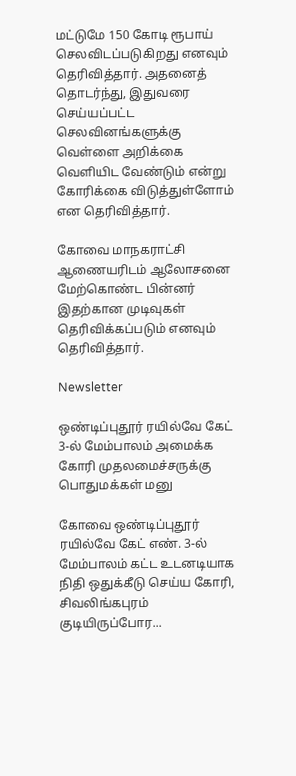மட்டுமே 150 கோடி ரூபாய் செலவிடப்படுகிறது எனவும் தெரிவித்தார். அதனைத் தொடர்ந்து, இதுவரை செய்யப்பட்ட செலவினங்களுக்கு வெள்ளை அறிக்கை வெளியிட வேண்டும் என்று கோரிக்கை விடுத்துள்ளோம் என தெரிவித்தார்.

கோவை மாநகராட்சி ஆணையரிடம் ஆலோசனை மேற்கொண்ட பின்னர் இதற்கான முடிவுகள் தெரிவிக்கப்படும் எனவும் தெரிவித்தார்.

Newsletter

ஒண்டிப்புதூர் ரயில்வே கேட் 3-ல் மேம்பாலம் அமைக்க கோரி முதலமைச்சருக்கு பொதுமக்கள் மனு

கோவை ஒண்டிப்புதூர் ரயில்வே கேட் எண். 3-ல் மேம்பாலம் கட்ட உடனடியாக நிதி ஒதுக்கீடு செய்ய கோரி, சிவலிங்கபுரம் குடியிருப்போர...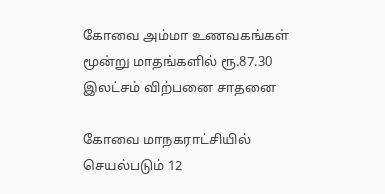கோவை அம்மா உணவகங்கள் மூன்று மாதங்களில் ரூ.87.30 இலட்சம் விற்பனை சாதனை

கோவை மாநகராட்சியில் செயல்படும் 12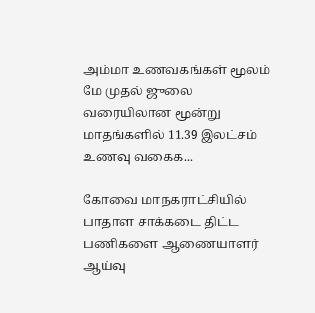அம்மா உணவகங்கள் மூலம் மே முதல் ஜுலை வரையிலான மூன்று மாதங்களில் 11.39 இலட்சம் உணவு வகைக...

கோவை மாநகராட்சியில் பாதாள சாக்கடை திட்ட பணிகளை ஆணையாளர் ஆய்வு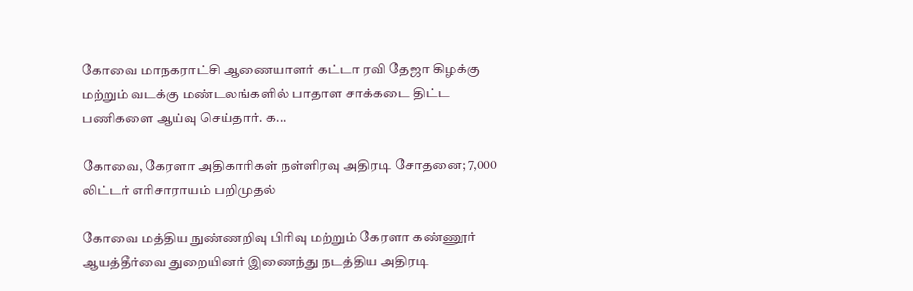கோவை மாநகராட்சி ஆணையாளர் கட்டா ரவி தேஜா கிழக்கு மற்றும் வடக்கு மண்டலங்களில் பாதாள சாக்கடை திட்ட பணிகளை ஆய்வு செய்தார். க...

கோவை, கேரளா அதிகாரிகள் நள்ளிரவு அதிரடி சோதனை; 7,000 லிட்டர் எரிசாராயம் பறிமுதல்

கோவை மத்திய நுண்ணறிவு பிரிவு மற்றும் கேரளா கண்ணூர் ஆயத்தீர்வை துறையினர் இணைந்து நடத்திய அதிரடி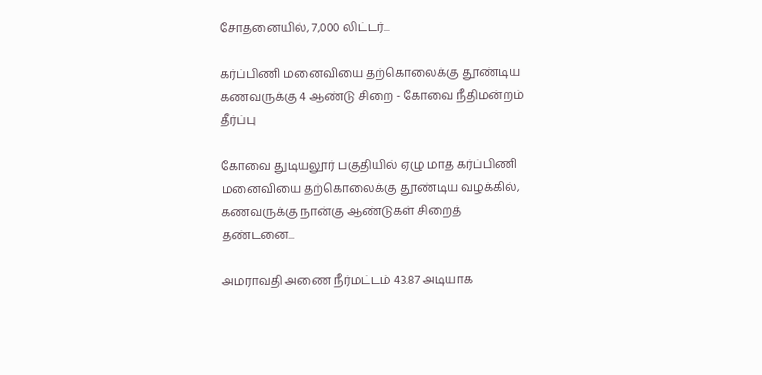சோதனையில், 7,000 லிட்டர்...

கர்ப்பிணி மனைவியை தற்கொலைக்கு தூண்டிய கணவருக்கு 4 ஆண்டு சிறை - கோவை நீதிமன்றம் தீர்ப்பு

கோவை துடியலூர் பகுதியில் ஏழு மாத கர்ப்பிணி மனைவியை தற்கொலைக்கு தூண்டிய வழக்கில், கணவருக்கு நான்கு ஆண்டுகள் சிறைத் தண்டனை...

அமராவதி அணை நீர்மட்டம் 43.87 அடியாக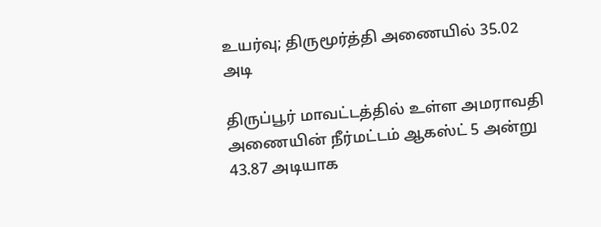உயர்வு; திருமூர்த்தி அணையில் 35.02 அடி

திருப்பூர் மாவட்டத்தில் உள்ள அமராவதி அணையின் நீர்மட்டம் ஆகஸ்ட் 5 அன்று 43.87 அடியாக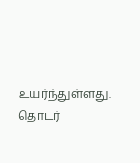உயர்ந்துள்ளது. தொடர்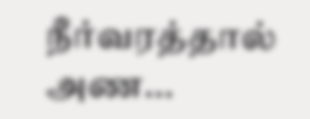நீர்வரத்தால் அண...